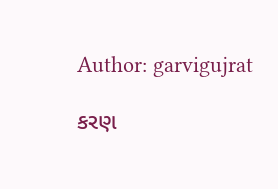Author: garvigujrat

કરણ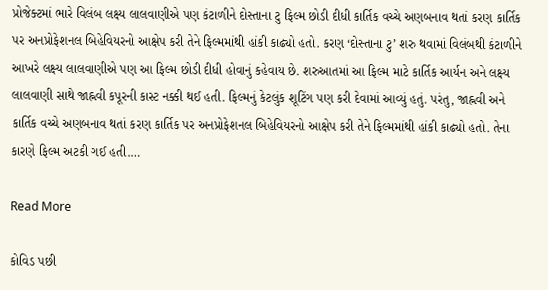પ્રોજેક્ટમાં ભારે વિલંબ લક્ષ્ય લાલવાણીએ પણ કંટાળીને દોસ્તાના ટુ ફિલ્મ છોડી દીધી કાર્તિક વચ્ચે અણબનાવ થતાં કરણ કાર્તિક પર અનપ્રોફેશનલ બિહેવિયરનો આક્ષેપ કરી તેને ફિલ્મમાંથી હાંકી કાઢ્યો હતો. કરણ ‘દોસ્તાના ટુ’ શરુ થવામાં વિલંબથી કંટાળીને આખરે લક્ષ્ય લાલવાણીએ પણ આ ફિલ્મ છોડી દીધી હોવાનું કહેવાય છે. શરુઆતમાં આ ફિલ્મ માટે કાર્તિક આર્યન અને લક્ષ્ય લાલવાણી સાથે જાહ્નવી કપૂરની કાસ્ટ નક્કી થઈ હતી. ફિલ્મનું કેટલુંક શૂટિંગ પણ કરી દેવામાં આવ્યું હતું. પરંતુ, જાહ્નવી અને કાર્તિક વચ્ચે અણબનાવ થતાં કરણ કાર્તિક પર અનપ્રોફેશનલ બિહેવિયરનો આક્ષેપ કરી તેને ફિલ્મમાંથી હાંકી કાઢ્યો હતો. તેના કારણે ફિલ્મ અટકી ગઈ હતી.…

Read More

કોવિડ પછી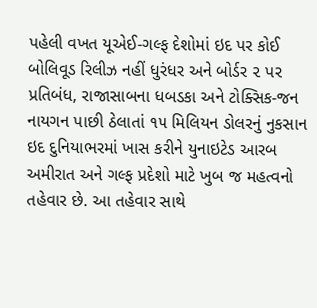પહેલી વખત યૂએઈ-ગલ્ફ દેશોમાં ઇદ પર કોઈ બોલિવૂડ રિલીઝ નહીં ધુરંધર અને બોર્ડર ૨ પર પ્રતિબંધ, રાજાસાબના ધબડકા અને ટોક્સિક-જન નાયગન પાછી ઠેલાતાં ૧૫ મિલિયન ડોલરનું નુકસાન ઇદ દુનિયાભરમાં ખાસ કરીને યુનાઇટેડ આરબ અમીરાત અને ગલ્ફ પ્રદેશો માટે ખુબ જ મહત્વનો તહેવાર છે. આ તહેવાર સાથે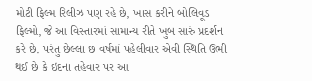મોટી ફિલ્મ રિલીઝ પણ રહે છે, ખાસ કરીને બોલિવૂડ ફિલ્મો, જે આ વિસ્તારમાં સામાન્ય રીતે ખુબ સારું પ્રદર્શન કરે છે. પરંતુ છેલ્લા છ વર્ષમાં પહેલીવાર એવી સ્થિતિ ઉભી થઈ છે કે ઇદના તહેવાર પર આ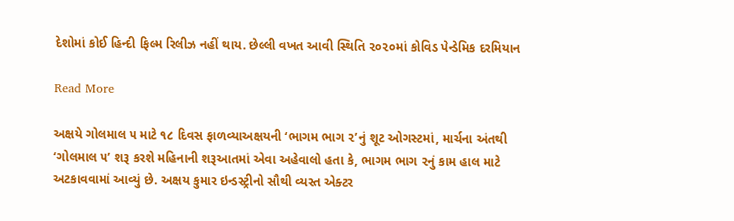દેશોમાં કોઈ હિન્દી ફિલ્મ રિલીઝ નહીં થાય. છેલ્લી વખત આવી સ્થિતિ ૨૦૨૦માં કોવિડ પેન્ડેમિક દરમિયાન

Read More

અક્ષયે ગોલમાલ ૫ માટે ૧૮ દિવસ ફાળવ્યાઅક્ષયની ‘ભાગમ ભાગ ૨’નું શૂટ ઓગસ્ટમાં, માર્ચના અંતથી ‘ગોલમાલ ૫’ શરૂ કરશે મહિનાની શરૂઆતમાં એવા અહેવાલો હતા કે, ભાગમ ભાગ ૨નું કામ હાલ માટે અટકાવવામાં આવ્યું છે. અક્ષય કુમાર ઇન્ડસ્ટ્રીનો સૌથી વ્યસ્ત એક્ટર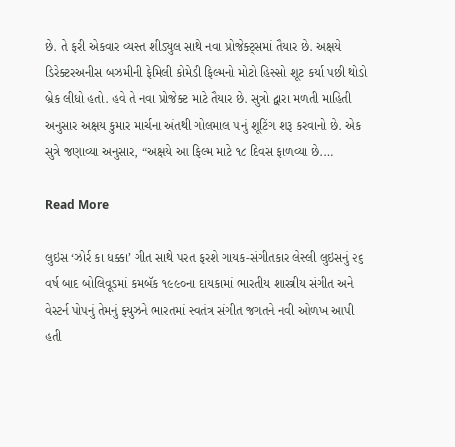છે. તે ફરી એકવાર વ્યસ્ત શીડ્યુલ સાથે નવા પ્રોજેક્ટ્સમાં તૈયાર છે. અક્ષયે ડિરેક્ટરઅનીસ બઝમીની ફેમિલી કોમેડી ફિલ્મનો મોટો હિસ્સો શૂટ કર્યા પછી થોડો બ્રેક લીધો હતો. હવે તે નવા પ્રોજેક્ટ માટે તૈયાર છે. સુત્રો દ્વારા મળતી માહિતી અનુસાર અક્ષય કુમાર માર્ચના અંતથી ગોલમાલ ૫નું શૂટિંગ શરૂ કરવાનો છે. એક સુત્રે જણાવ્યા અનુસાર, “અક્ષયે આ ફિલ્મ માટે ૧૮ દિવસ ફાળવ્યા છે.…

Read More

લુઇસ ‘ઝોર્ર કા ધક્કા’ ગીત સાથે પરત ફરશે ગાયક-સંગીતકાર લેસ્લી લુઇસનું ૨૬ વર્ષ બાદ બોલિવૂડમાં કમબૅક ૧૯૯૦ના દાયકામાં ભારતીય શાસ્ત્રીય સંગીત અને વેસ્ટર્ન પોપનું તેમનું ફ્યુઝને ભારતમાં સ્વતંત્ર સંગીત જગતને નવી ઓળખ આપી હતી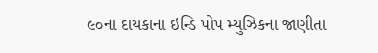૯૦ના દાયકાના ઇન્ડિ પોપ મ્યુઝિકના જાણીતા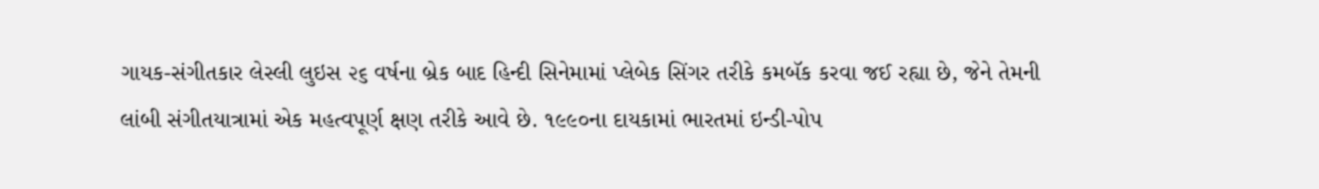ગાયક-સંગીતકાર લેસ્લી લુઇસ ૨૬ વર્ષના બ્રેક બાદ હિન્દી સિનેમામાં પ્લેબેક સિંગર તરીકે કમબૅક કરવા જઈ રહ્યા છે, જેને તેમની લાંબી સંગીતયાત્રામાં એક મહત્વપૂર્ણ ક્ષણ તરીકે આવે છે. ૧૯૯૦ના દાયકામાં ભારતમાં ઇન્ડી-પોપ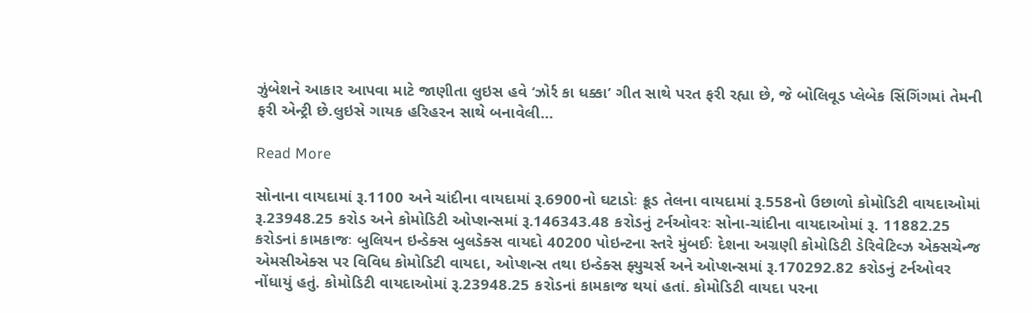ઝુંબેશને આકાર આપવા માટે જાણીતા લુઇસ હવે ‘ઝોર્ર કા ધક્કા’ ગીત સાથે પરત ફરી રહ્યા છે, જે બોલિવૂડ પ્લેબેક સિંગિંગમાં તેમની ફરી એન્ટ્રી છે.લુઇસે ગાયક હરિહરન સાથે બનાવેલી…

Read More

સોનાના વાયદામાં રૂ.1100 અને ચાંદીના વાયદામાં રૂ.6900નો ઘટાડોઃ ક્રૂડ તેલના વાયદામાં રૂ.558નો ઉછાળો કોમોડિટી વાયદાઓમાં રૂ.23948.25 કરોડ અને કોમોડિટી ઓપ્શન્સમાં રૂ.146343.48 કરોડનું ટર્નઓવરઃ સોના-ચાંદીના વાયદાઓમાં રૂ. 11882.25 કરોડનાં કામકાજઃ બુલિયન ઇન્ડેક્સ બુલડેક્સ વાયદો 40200 પોઇન્ટના સ્તરે મુંબઈઃ દેશના અગ્રણી કોમોડિટી ડેરિવેટિવ્ઝ એક્સચેન્જ એમસીએક્સ પર વિવિધ કોમોડિટી વાયદા, ઓપ્શન્સ તથા ઇન્ડેક્સ ફ્યુચર્સ અને ઓપ્શન્સમાં રૂ.170292.82 કરોડનું ટર્નઓવર નોંધાયું હતું. કોમોડિટી વાયદાઓમાં રૂ.23948.25 કરોડનાં કામકાજ થયાં હતાં. કોમોડિટી વાયદા પરના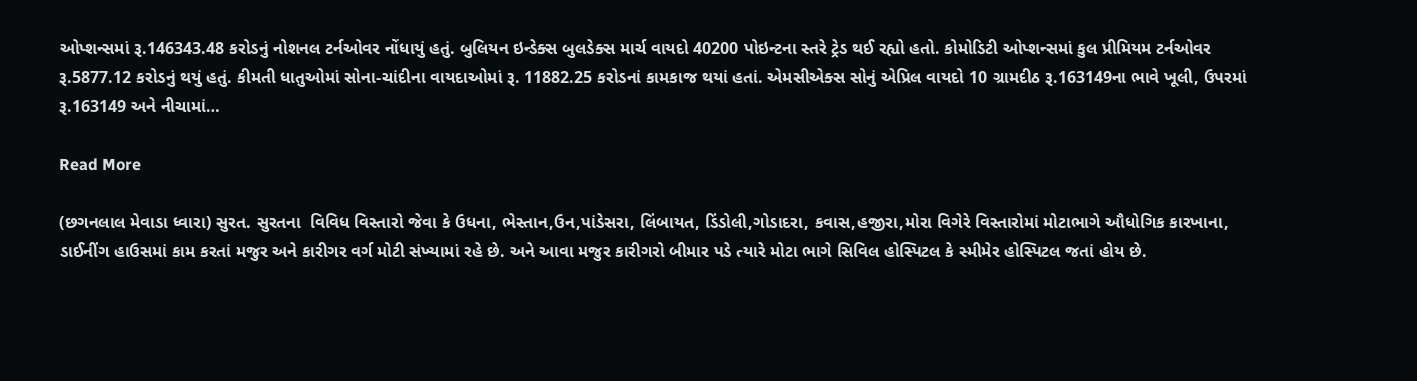ઓપ્શન્સમાં રૂ.146343.48 કરોડનું નોશનલ ટર્નઓવર નોંધાયું હતું. બુલિયન ઇન્ડેક્સ બુલડેક્સ માર્ચ વાયદો 40200 પોઇન્ટના સ્તરે ટ્રેડ થઈ રહ્યો હતો. કોમોડિટી ઓપ્શન્સમાં કુલ પ્રીમિયમ ટર્નઓવર રૂ.5877.12 કરોડનું થયું હતું. કીમતી ધાતુઓમાં સોના-ચાંદીના વાયદાઓમાં રૂ. 11882.25 કરોડનાં કામકાજ થયાં હતાં. એમસીએક્સ સોનું એપ્રિલ વાયદો 10 ગ્રામદીઠ રૂ.163149ના ભાવે ખૂલી, ઉપરમાં રૂ.163149 અને નીચામાં…

Read More

(છગનલાલ મેવાડા ધ્વારા) સુરત. સુરતના  વિવિધ વિસ્તારો જેવા કે ઉધના, ભેસ્તાન,ઉન,પાંડેસરા, લિંબાયત, ડિંડોલી,ગોડાદરા, કવાસ,હજીરા,મોરા વિગેરે વિસ્તારોમાં મોટાભાગે ઔધોગિક કારખાના, ડાઈનીંગ હાઉસમાં કામ કરતાં મજુર અને કારીગર વર્ગ મોટી સંખ્યામાં રહે છે. અને આવા મજુર કારીગરો બીમાર પડે ત્યારે મોટા ભાગે સિવિલ હોસ્પિટલ કે સ્મીમેર હોસ્પિટલ જતાં હોય છે.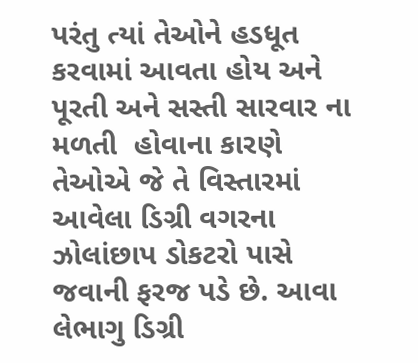પરંતુ ત્યાં તેઓને હડધૂત કરવામાં આવતા હોય અને પૂરતી અને સસ્તી સારવાર ના મળતી  હોવાના કારણે તેઓએ જે તે વિસ્તારમાં આવેલા ડિગ્રી વગરના ઝોલાંછાપ ડોકટરો પાસે જવાની ફરજ પડે છે. આવા લેભાગુ ડિગ્રી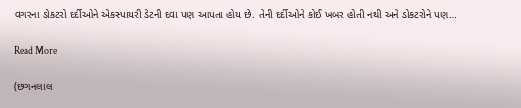વગરના ડોકટરો દર્દીઓને એકસ્પાયરી ડેટની દવા પણ આપતા હોય છે. તેની દર્દીઓને કોઈ ખબર હોતી નથી અને ડોકટરોને પણ…

Read More

(છગનલાલ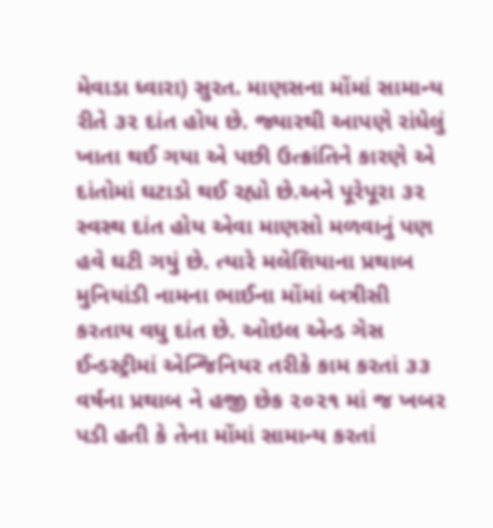મેવાડા ધ્વારા) સુરત. માણસના મોંમાં સામાન્ય રીતે ૩૨ દાંત હોય છે. જ્યારથી આપણે રાંધેલું ખાતા થઈ ગયા એ પછી ઉત્ક્રાંતિને કારણે એ દાંતોમાં ઘટાડો થઈ રહ્યો છે.અને પૂરેપૂરા ૩૨ સ્વસ્થ દાંત હોય એવા માણસો મળવાનું પણ હવે ઘટી ગયું છે. ત્યારે મલેશિયાના પ્રથાબ મુનિયાંડી નામના ભાઈના મોંમાં બત્રીસી કરતાય વધુ દાંત છે. ઓઇલ એન્ડ ગેસ ઈન્ડસ્ટ્રીમાં એન્જિનિયર તરીકે કામ કરતાં ૩૩ વર્ષના પ્રથાબ ને હજી છેક ૨૦૨૧ માં જ ખબર પડી હતી કે તેના મોંમાં સામાન્ય કરતાં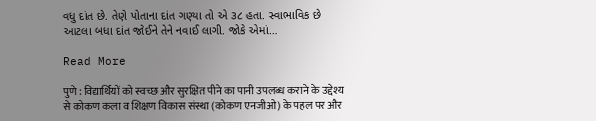વધુ દાંત છે. તેણે પોતાના દાંત ગણ્યા તો એ ૩૮ હતા. સ્વાભાવિક છે આટલા બધા દાંત જોઈને તેને નવાઈ લાગી. જોકે એમાં…

Read More

पुणे : विद्यार्थियों को स्वच्छ और सुरक्षित पीने का पानी उपलब्ध कराने के उद्देश्य से कोकण कला व शिक्षण विकास संस्था (कोकण एनजीओ) के पहल पर और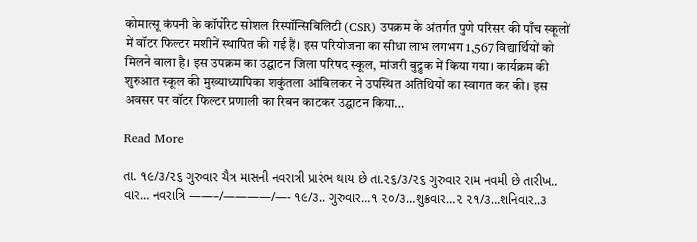कोमात्सू कंपनी के कॉर्पोरेट सोशल रिस्पॉन्सिबिलिटी (CSR) उपक्रम के अंतर्गत पुणे परिसर की पाँच स्कूलों में वॉटर फिल्टर मशीनें स्थापित की गई हैं। इस परियोजना का सीधा लाभ लगभग 1,567 विद्यार्थियों को मिलने वाला है। इस उपक्रम का उद्घाटन जिला परिषद स्कूल, मांजरी बुद्रुक में किया गया। कार्यक्रम की शुरुआत स्कूल की मुख्याध्यापिका शकुंतला आंबिलकर ने उपस्थित अतिथियों का स्वागत कर की। इस अवसर पर वॉटर फिल्टर प्रणाली का रिबन काटकर उद्घाटन किया…

Read More

તા. ૧૯/૩/૨૬ ગુરુવાર ચૈત્ર માસની નવરાત્રી પ્રારંભ થાય છે તા.૨૬/૩/૨૬ ગુરુવાર રામ નવમી છે તારીખ.. વાર… નવરાત્રિ ——–/————/—- ૧૯/૩.. ગુરુવાર…૧ ૨૦/૩…શુક્રવાર…૨ ૨૧/૩…શનિવાર..૩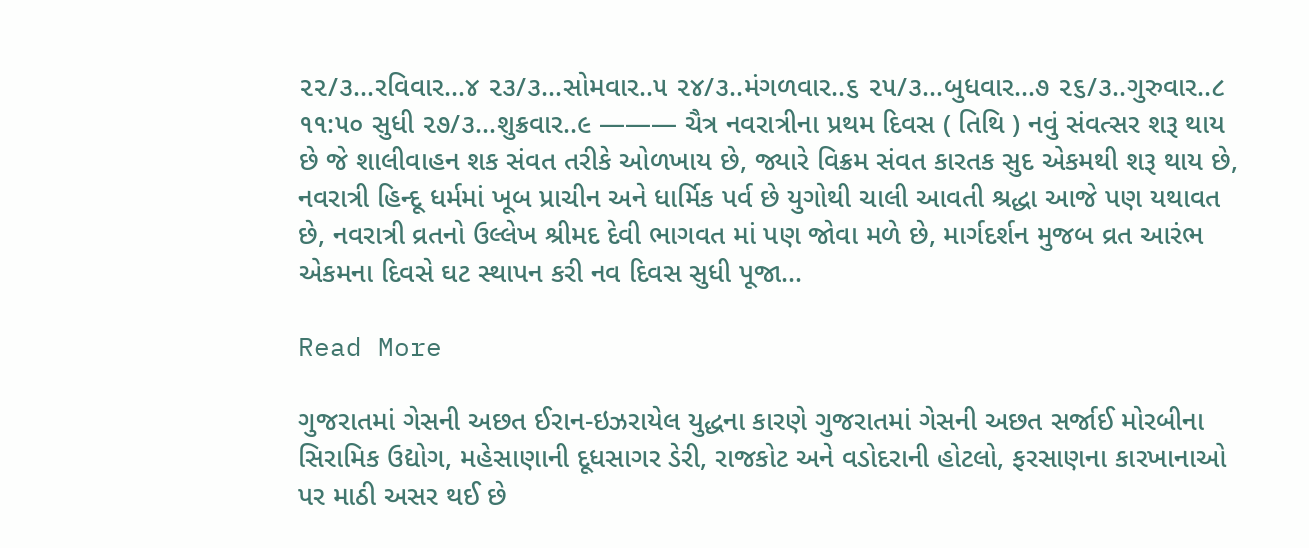૨૨/૩…રવિવાર…૪ ૨૩/૩…સોમવાર..૫ ૨૪/૩..મંગળવાર..૬ ૨૫/૩…બુધવાર…૭ ૨૬/૩..ગુરુવાર..૮ ૧૧:૫૦ સુધી ૨૭/૩…શુક્રવાર..૯ ——— ચૈત્ર નવરાત્રીના પ્રથમ દિવસ ( તિથિ ) નવું સંવત્સર શરૂ થાય છે જે શાલીવાહન શક સંવત તરીકે ઓળખાય છે, જ્યારે વિક્રમ સંવત કારતક સુદ એકમથી શરૂ થાય છે, નવરાત્રી હિન્દૂ ધર્મમાં ખૂબ પ્રાચીન અને ધાર્મિક પર્વ છે યુગોથી ચાલી આવતી શ્રદ્ધા આજે પણ યથાવત છે, નવરાત્રી વ્રતનો ઉલ્લેખ શ્રીમદ દેવી ભાગવત માં પણ જોવા મળે છે, માર્ગદર્શન મુજબ વ્રત આરંભ એકમના દિવસે ઘટ સ્થાપન કરી નવ દિવસ સુધી પૂજા…

Read More

ગુજરાતમાં ગેસની અછત ઈરાન-ઇઝરાયેલ યુદ્ધના કારણે ગુજરાતમાં ગેસની અછત સર્જાઈ મોરબીના સિરામિક ઉદ્યોગ, મહેસાણાની દૂધસાગર ડેરી, રાજકોટ અને વડોદરાની હોટલો, ફરસાણના કારખાનાઓ પર માઠી અસર થઈ છે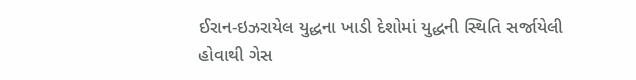ઈરાન-ઇઝરાયેલ યુદ્ધના ખાડી દેશોમાં યુદ્ધની સ્થિતિ સર્જાયેલી હોવાથી ગેસ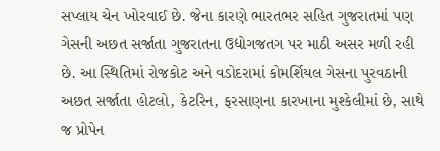સપ્લાય ચેન ખોરવાઈ છે. જેના કારણે ભારતભર સહિત ગુજરાતમાં પણ ગેસની અછત સર્જાતા ગુજરાતના ઉદ્યોગજતગ પર માઠી અસર મળી રહી છે. આ સ્થિતિમાં રોજકોટ અને વડોદરામાં કોમર્શિયલ ગેસના પુરવઠાની અછત સર્જાતા હોટલો, કેટરિન, ફરસાણના કારખાના મુશ્કેલીમાં છે, સાથે જ પ્રોપેન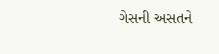ગેસની અસતને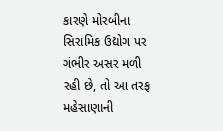કારણે મોરબીના સિરામિક ઉદ્યોગ પર ગંભીર અસર મળી રહી છે, તો આ તરફ મહેસાણાની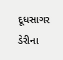દૂધસાગર ડેરીના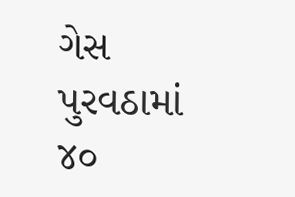ગેસ પુરવઠામાં ૪૦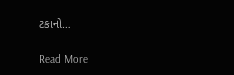ટકાનો…

Read More